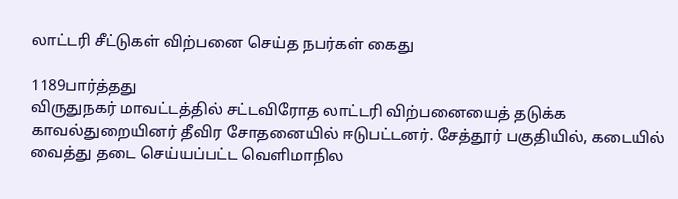லாட்டரி சீட்டுகள் விற்பனை செய்த நபர்கள் கைது

1189பார்த்தது
விருதுநகர் மாவட்டத்தில் சட்டவிரோத லாட்டரி விற்பனையைத் தடுக்க காவல்துறையினர் தீவிர சோதனையில் ஈடுபட்டனர். சேத்தூர் பகுதியில், கடையில் வைத்து தடை செய்யப்பட்ட வெளிமாநில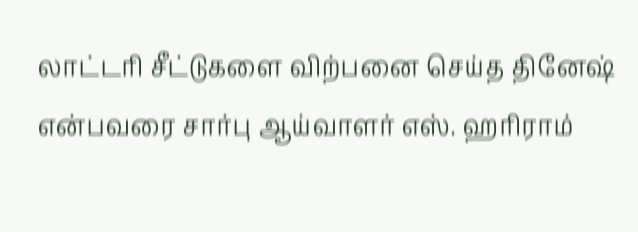லாட்டரி சீட்டுகளை விற்பனை செய்த தினேஷ் என்பவரை சார்பு ஆய்வாளர் எஸ். ஹரிராம்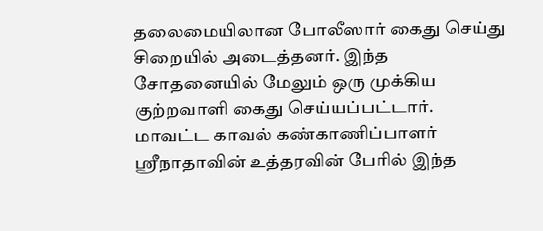தலைமையிலான போலீஸார் கைது செய்து சிறையில் அடைத்தனர். இந்த சோதனையில் மேலும் ஒரு முக்கிய குற்றவாளி கைது செய்யப்பட்டார். மாவட்ட காவல் கண்காணிப்பாளர் ஸ்ரீநாதாவின் உத்தரவின் பேரில் இந்த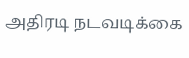அதிரடி நடவடிக்கை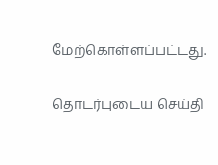மேற்கொள்ளப்பட்டது.

தொடர்புடைய செய்தி